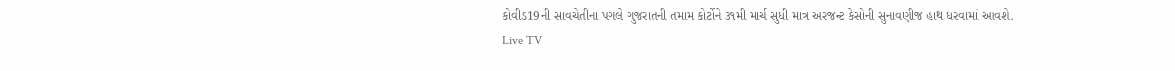કોવીડ19ની સાવચેતીના પગલે ગુજરાતની તમામ કોર્ટોને ૩૧મી માર્ચ સુધી માત્ર અરજન્ટ કેસોની સુનાવણીજ હાથ ધરવામાં આવશે.
Live TV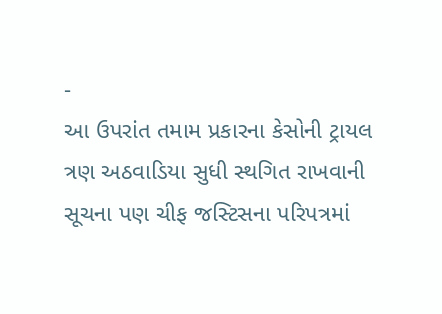-
આ ઉપરાંત તમામ પ્રકારના કેસોની ટ્રાયલ ત્રણ અઠવાડિયા સુધી સ્થગિત રાખવાની સૂચના પણ ચીફ જસ્ટિસના પરિપત્રમાં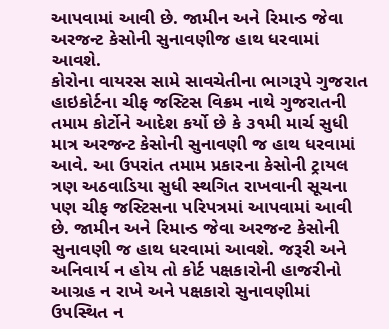આપવામાં આવી છે. જામીન અને રિમાન્ડ જેવા અરજન્ટ કેસોની સુનાવણીજ હાથ ધરવામાં આવશે.
કોરોના વાયરસ સામે સાવચેતીના ભાગરૂપે ગુજરાત હાઇકોર્ટના ચીફ જસ્ટિસ વિક્રમ નાથે ગુજરાતની તમામ કોર્ટોને આદેશ કર્યો છે કે ૩૧મી માર્ચ સુધી માત્ર અરજન્ટ કેસોની સુનાવણી જ હાથ ધરવામાં આવે. આ ઉપરાંત તમામ પ્રકારના કેસોની ટ્રાયલ ત્રણ અઠવાડિયા સુધી સ્થગિત રાખવાની સૂચના પણ ચીફ જસ્ટિસના પરિપત્રમાં આપવામાં આવી છે. જામીન અને રિમાન્ડ જેવા અરજન્ટ કેસોની સુનાવણી જ હાથ ધરવામાં આવશે. જરૂરી અને અનિવાર્ય ન હોય તો કોર્ટ પક્ષકારોની હાજરીનો આગ્રહ ન રાખે અને પક્ષકારો સુનાવણીમાં ઉપસ્થિત ન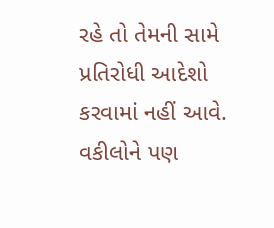રહે તો તેમની સામે પ્રતિરોધી આદેશો કરવામાં નહીં આવે. વકીલોને પણ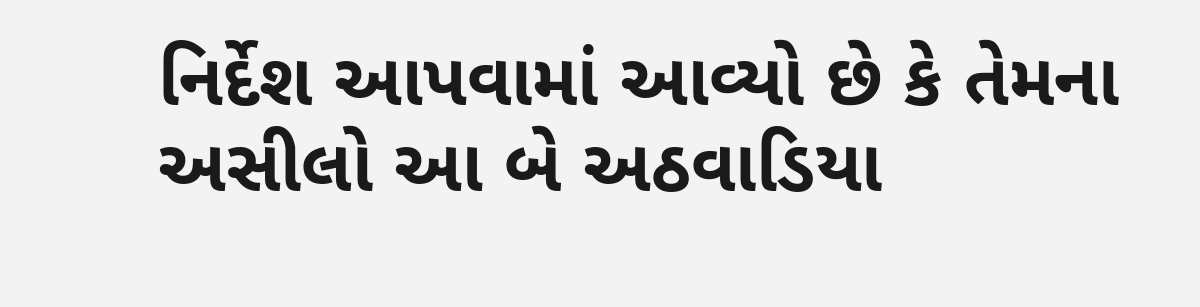નિર્દેશ આપવામાં આવ્યો છે કે તેમના અસીલો આ બે અઠવાડિયા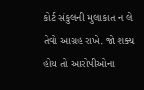કોર્ટ સંકુલની મુલાકાત ન લે તેવો આગ્રહ રાખે. જો શક્ય હોય તો આરોપીઓના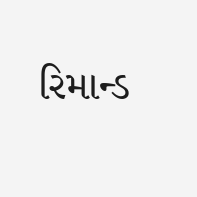રિમાન્ડ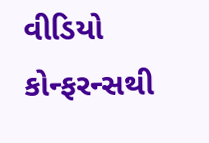વીડિયો કોન્ફરન્સથી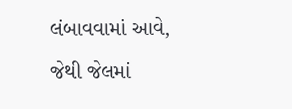લંબાવવામાં આવે, જેથી જેલમાં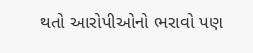થતો આરોપીઓનો ભરાવો પણ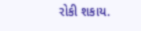રોકી શકાય.